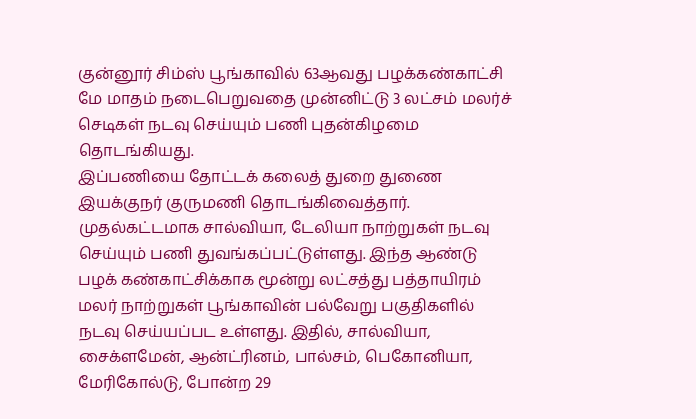குன்னூர் சிம்ஸ் பூங்காவில் 63ஆவது பழக்கண்காட்சி மே மாதம் நடைபெறுவதை முன்னிட்டு 3 லட்சம் மலர்ச் செடிகள் நடவு செய்யும் பணி புதன்கிழமை தொடங்கியது.
இப்பணியை தோட்டக் கலைத் துறை துணை இயக்குநர் குருமணி தொடங்கிவைத்தார். முதல்கட்டமாக சால்வியா, டேலியா நாற்றுகள் நடவு செய்யும் பணி துவங்கப்பட்டுள்ளது. இந்த ஆண்டு பழக் கண்காட்சிக்காக மூன்று லட்சத்து பத்தாயிரம் மலர் நாற்றுகள் பூங்காவின் பல்வேறு பகுதிகளில் நடவு செய்யப்பட உள்ளது. இதில், சால்வியா, சைக்ளமேன், ஆன்ட்ரினம், பால்சம், பெகோனியா, மேரிகோல்டு, போன்ற 29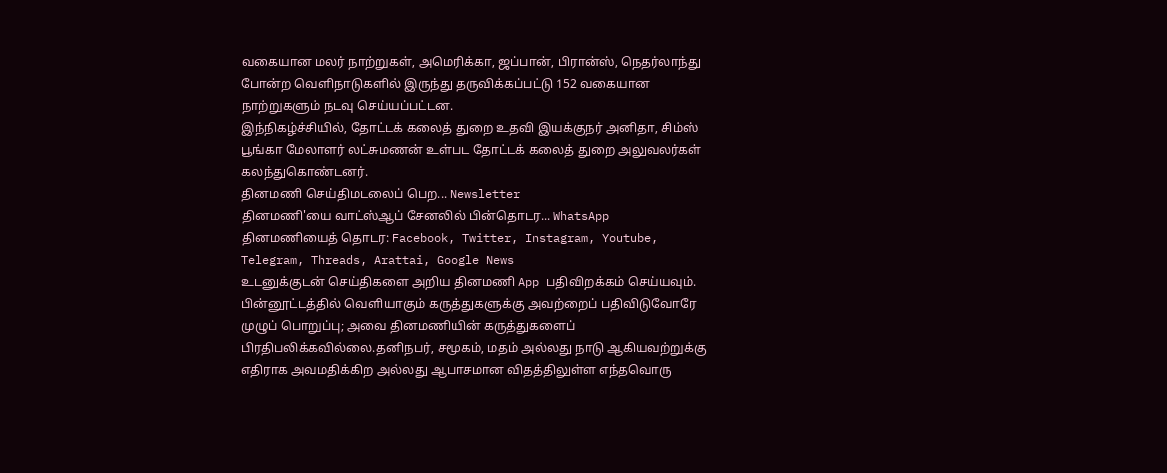வகையான மலர் நாற்றுகள், அமெரிக்கா, ஜப்பான், பிரான்ஸ், நெதர்லாந்து போன்ற வெளிநாடுகளில் இருந்து தருவிக்கப்பட்டு 152 வகையான நாற்றுகளும் நடவு செய்யப்பட்டன.
இந்நிகழ்ச்சியில், தோட்டக் கலைத் துறை உதவி இயக்குநர் அனிதா, சிம்ஸ் பூங்கா மேலாளர் லட்சுமணன் உள்பட தோட்டக் கலைத் துறை அலுவலர்கள் கலந்துகொண்டனர்.
தினமணி செய்திமடலைப் பெற... Newsletter
தினமணி'யை வாட்ஸ்ஆப் சேனலில் பின்தொடர... WhatsApp
தினமணியைத் தொடர: Facebook, Twitter, Instagram, Youtube, Telegram, Threads, Arattai, Google News
உடனுக்குடன் செய்திகளை அறிய தினமணி App பதிவிறக்கம் செய்யவும்.
பின்னூட்டத்தில் வெளியாகும் கருத்துகளுக்கு அவற்றைப் பதிவிடுவோரே முழுப் பொறுப்பு; அவை தினமணியின் கருத்துகளைப் பிரதிபலிக்கவில்லை.தனிநபர், சமூகம், மதம் அல்லது நாடு ஆகியவற்றுக்கு எதிராக அவமதிக்கிற அல்லது ஆபாசமான விதத்திலுள்ள எந்தவொரு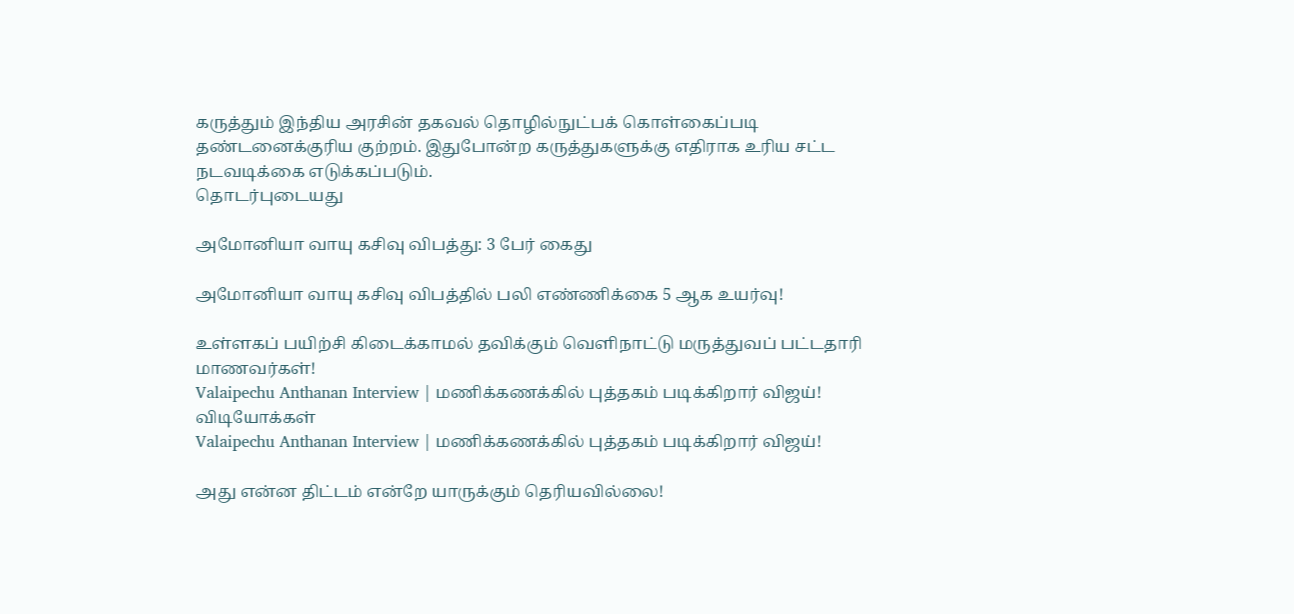கருத்தும் இந்திய அரசின் தகவல் தொழில்நுட்பக் கொள்கைப்படி தண்டனைக்குரிய குற்றம். இதுபோன்ற கருத்துகளுக்கு எதிராக உரிய சட்ட நடவடிக்கை எடுக்கப்படும்.
தொடர்புடையது

அமோனியா வாயு கசிவு விபத்து: 3 பேர் கைது

அமோனியா வாயு கசிவு விபத்தில் பலி எண்ணிக்கை 5 ஆக உயர்வு!

உள்ளகப் பயிற்சி கிடைக்காமல் தவிக்கும் வெளிநாட்டு மருத்துவப் பட்டதாரி மாணவர்கள்!
Valaipechu Anthanan Interview | மணிக்கணக்கில் புத்தகம் படிக்கிறார் விஜய்!
விடியோக்கள்
Valaipechu Anthanan Interview | மணிக்கணக்கில் புத்தகம் படிக்கிறார் விஜய்!

அது என்ன திட்டம் என்றே யாருக்கும் தெரியவில்லை!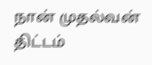நான் முதல்வன் திட்டம்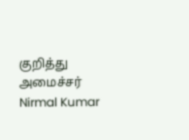குறித்து அமைச்சர் Nirmal Kumar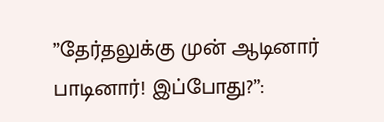”தேர்தலுக்கு முன் ஆடினார் பாடினார்! இப்போது?”: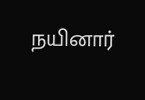நயினார்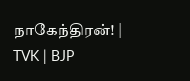நாகேந்திரன்! | TVK | BJP